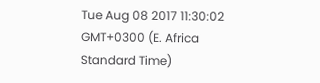Tue Aug 08 2017 11:30:02 GMT+0300 (E. Africa Standard Time)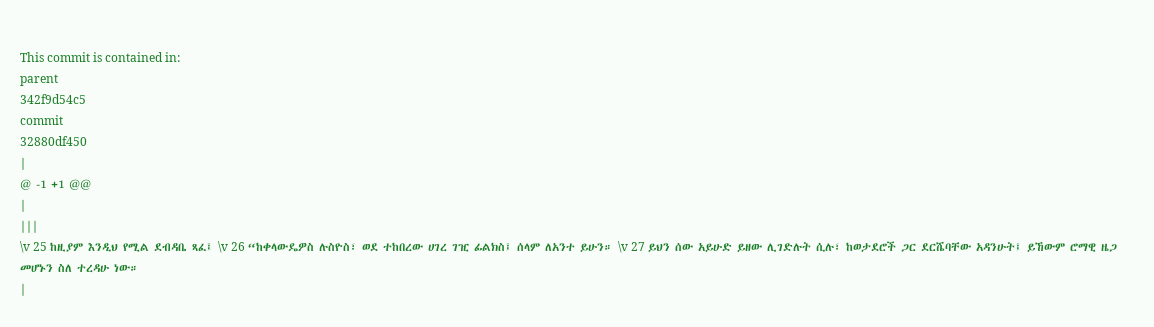This commit is contained in:
parent
342f9d54c5
commit
32880df450
|
@ -1 +1 @@
|
|||
\v 25 ከዚያም እንዲህ የሚል ደብዳቤ ጻፈ፤ \v 26 “ከቀላውዴዎስ ሉስዮስ፣ ወደ ተከበረው ሀገረ ገዢ ፊልክስ፤ ሰላም ለአንተ ይሁን። \v 27 ይህን ሰው አይሁድ ይዘው ሊገድሉት ሲሉ፣ ከወታደሮች ጋር ደርሼባቸው አዳንሁት፤ ይኸውም ሮማዊ ዜጋ መሆኑን ስለ ተረዳሁ ነው።
|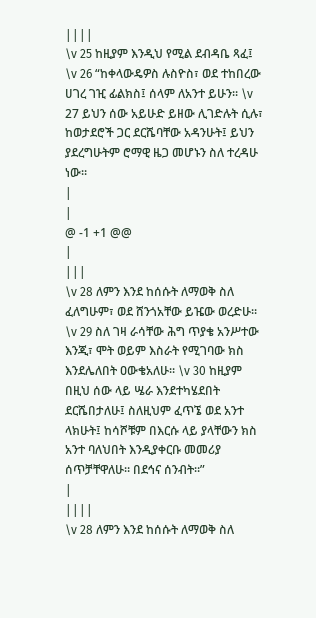||||
\v 25 ከዚያም እንዲህ የሚል ደብዳቤ ጻፈ፤ \v 26 “ከቀላውዴዎስ ሉስዮስ፣ ወደ ተከበረው ሀገረ ገዢ ፊልክስ፤ ሰላም ለአንተ ይሁን። \v 27 ይህን ሰው አይሁድ ይዘው ሊገድሉት ሲሉ፣ ከወታደሮች ጋር ደርሼባቸው አዳንሁት፤ ይህን ያደረግሁትም ሮማዊ ዜጋ መሆኑን ስለ ተረዳሁ ነው።
|
|
@ -1 +1 @@
|
|||
\v 28 ለምን እንደ ከሰሱት ለማወቅ ስለ ፈለግሁም፣ ወደ ሸንጎአቸው ይዤው ወረድሁ። \v 29 ስለ ገዛ ራሳቸው ሕግ ጥያቄ አንሥተው እንጂ፣ ሞት ወይም እስራት የሚገባው ክስ እንደሌለበት ዐውቄአለሁ። \v 30 ከዚያም በዚህ ሰው ላይ ሤራ እንደተካሄደበት ደርሼበታለሁ፤ ስለዚህም ፈጥኜ ወደ አንተ ላክሁት፤ ከሳሾቹም በእርሱ ላይ ያላቸውን ክስ አንተ ባለህበት እንዲያቀርቡ መመሪያ ሰጥቻቸዋለሁ። በደኅና ሰንብት።”
|
||||
\v 28 ለምን እንደ ከሰሱት ለማወቅ ስለ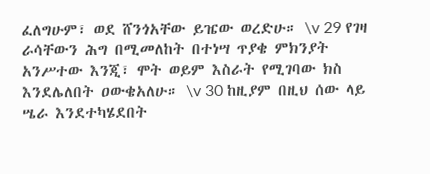ፈለግሁም፣ ወደ ሸንጎአቸው ይዤው ወረድሁ። \v 29 የገዛ ራሳቸውን ሕግ በሚመለከት በተነሣ ጥያቄ ምክንያት አንሥተው እንጂ፣ ሞት ወይም እስራት የሚገባው ክስ እንደሌለበት ዐውቄአለሁ። \v 30 ከዚያም በዚህ ሰው ላይ ሤራ እንደተካሄደበት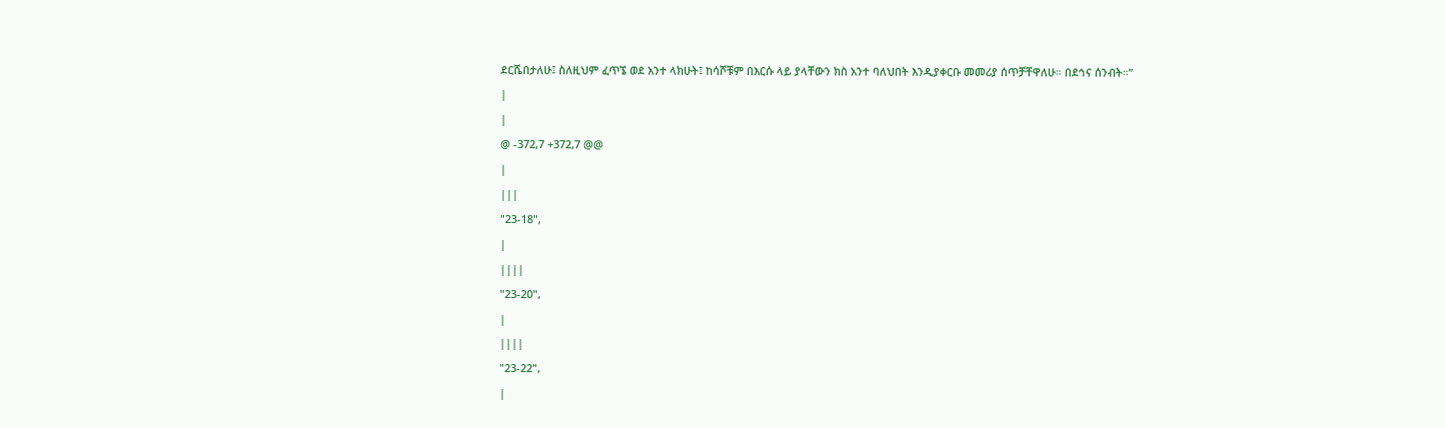ደርሼበታለሁ፤ ስለዚህም ፈጥኜ ወደ አንተ ላክሁት፤ ከሳሾቹም በእርሱ ላይ ያላቸውን ክስ አንተ ባለህበት እንዲያቀርቡ መመሪያ ሰጥቻቸዋለሁ። በደኅና ሰንብት።”
|
|
@ -372,7 +372,7 @@
|
|||
"23-18",
|
||||
"23-20",
|
||||
"23-22",
|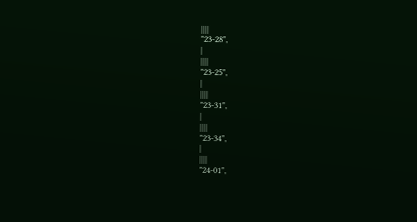||||
"23-28",
|
||||
"23-25",
|
||||
"23-31",
|
||||
"23-34",
|
||||
"24-01",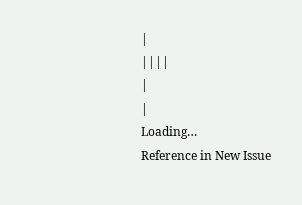|
||||
|
|
Loading…
Reference in New Issue